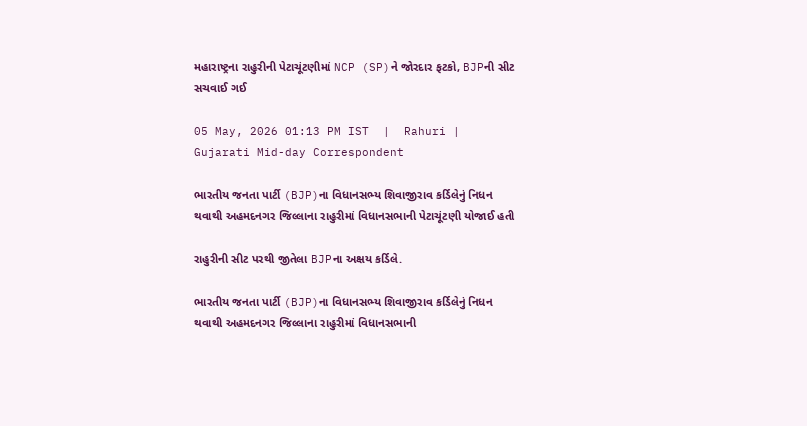મહારાષ્ટ્રના રાહુરીની પેટાચૂંટણીમાં NCP (SP)ને જોરદાર ફટકો, BJPની સીટ સચવાઈ ગઈ

05 May, 2026 01:13 PM IST  |  Rahuri | Gujarati Mid-day Correspondent

ભારતીય જનતા પાર્ટી (BJP)ના વિધાનસભ્ય શિવાજીરાવ કર્ડિલેનું નિધન થવાથી અહમદનગર જિલ્લાના રાહુરીમાં વિધાનસભાની પેટાચૂંટણી યોજાઈ હતી

રાહુરીની સીટ પરથી જીતેલા BJPના અક્ષય કર્ડિલે.

ભારતીય જનતા પાર્ટી (BJP)ના વિધાનસભ્ય શિવાજીરાવ કર્ડિલેનું નિધન થવાથી અહમદનગર જિલ્લાના રાહુરીમાં વિધાનસભાની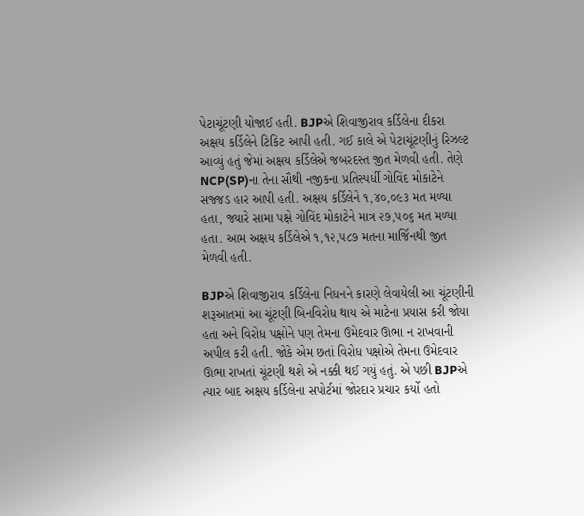પેટાચૂંટણી યોજાઈ હતી. BJPએ શિવાજીરાવ કર્ડિલેના દીકરા અક્ષય કર્ડિલેને ટિકિટ આપી હતી. ગઈ કાલે એ પેટાચૂંટણીનું રિઝલ્ટ આવ્યું હતું જેમાં અક્ષય કર્ડિલેએ જબરદસ્ત જીત મેળવી હતી. તેણે NCP(SP)ના તેના સૌથી નજીકના પ્રતિસ્પર્ધી ગોવિંદ મોકાટેને સજ્જડ હાર આપી હતી. અક્ષય કર્ડિલેને ૧,૪૦,૦૯૩ મત મળ્યા હતા, જ્યારે સામા પક્ષે ગોવિંદ મોકાટેને માત્ર ૨૭,૫૦૬ મત મળ્યા હતા. આમ અક્ષય કર્ડિલેએ ૧,૧૨,૫૮૭ મતના માર્જિનથી જીત મેળવી હતી.

BJPએ શિવાજીરાવ કર્ડિલેના નિધનને કારણે લેવાયેલી આ ચૂંટણીની શરૂઆતમાં આ ચૂંટણી બિનવિરોધ થાય એ માટેના પ્રયાસ કરી જોયા હતા અને વિરોધ પક્ષોને પણ તેમના ઉમેદવાર ઊભા ન રાખવાની અપીલ કરી હતી. જોકે એમ છતાં વિરોધ પક્ષોએ તેમના ઉમેદવાર ઊભા રાખતાં ચૂંટણી થશે એ નક્કી થઈ ગયું હતું. એ પછી BJPએ ત્યાર બાદ અક્ષય કર્ડિલેના સપોર્ટમાં જોરદાર પ્રચાર કર્યો હતો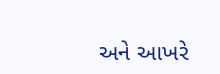અને આખરે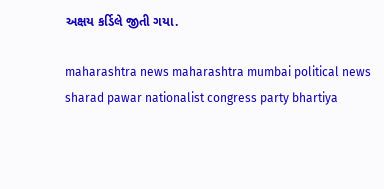અક્ષય કર્ડિલે જીતી ગયા.

maharashtra news maharashtra mumbai political news sharad pawar nationalist congress party bhartiya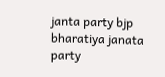janta party bjp bharatiya janata party